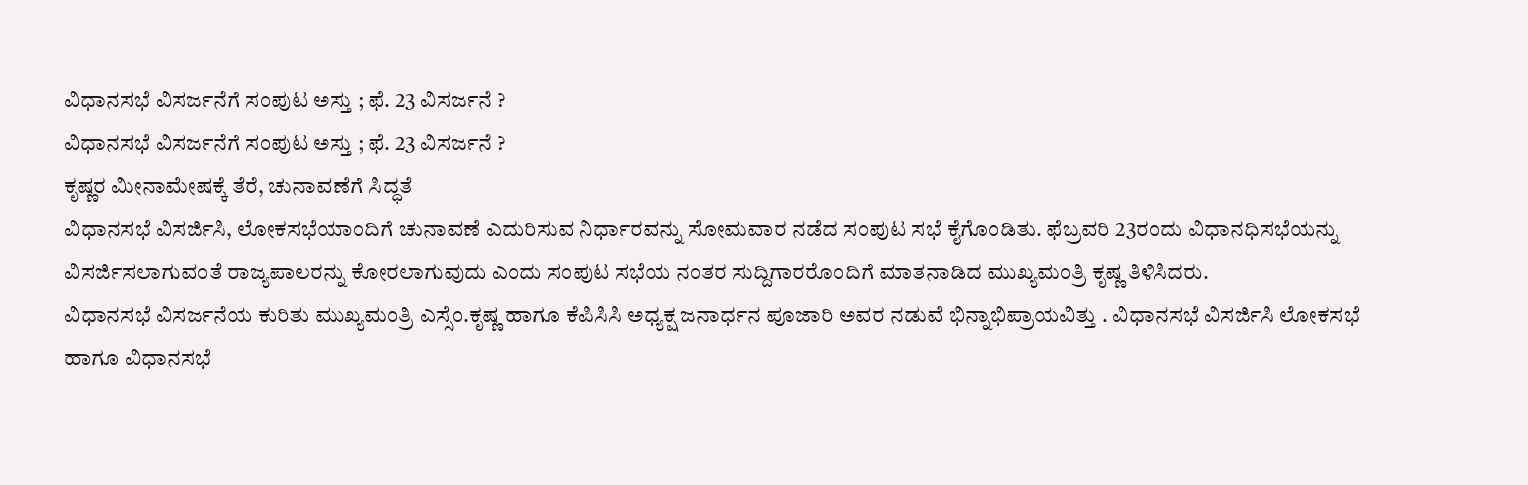ವಿಧಾನಸಭೆ ವಿಸರ್ಜನೆಗೆ ಸಂಪುಟ ಅಸ್ತು ; ಫೆ. 23 ವಿಸರ್ಜನೆ ?
ವಿಧಾನಸಭೆ ವಿಸರ್ಜನೆಗೆ ಸಂಪುಟ ಅಸ್ತು ; ಫೆ. 23 ವಿಸರ್ಜನೆ ?
ಕೃಷ್ಣರ ಮೀನಾಮೇಷಕ್ಕೆ ತೆರೆ, ಚುನಾವಣೆಗೆ ಸಿದ್ಧತೆ
ವಿಧಾನಸಭೆ ವಿಸರ್ಜಿಸಿ, ಲೋಕಸಭೆಯಾಂದಿಗೆ ಚುನಾವಣೆ ಎದುರಿಸುವ ನಿರ್ಧಾರವನ್ನು ಸೋಮವಾರ ನಡೆದ ಸಂಪುಟ ಸಭೆ ಕೈಗೊಂಡಿತು. ಫೆಬ್ರವರಿ 23ರಂದು ವಿಧಾನಧಿಸಭೆಯನ್ನು ವಿಸರ್ಜಿಸಲಾಗುವಂತೆ ರಾಜ್ಯಪಾಲರನ್ನು ಕೋರಲಾಗುವುದು ಎಂದು ಸಂಪುಟ ಸಭೆಯ ನಂತರ ಸುದ್ದಿಗಾರರೊಂದಿಗೆ ಮಾತನಾಡಿದ ಮುಖ್ಯಮಂತ್ರಿ ಕೃಷ್ಣ ತಿಳಿಸಿದರು.
ವಿಧಾನಸಭೆ ವಿಸರ್ಜನೆಯ ಕುರಿತು ಮುಖ್ಯಮಂತ್ರಿ ಎಸ್ಸೆಂ.ಕೃಷ್ಣ ಹಾಗೂ ಕೆಪಿಸಿಸಿ ಅಧ್ಯಕ್ಷ ಜನಾರ್ಧನ ಪೂಜಾರಿ ಅವರ ನಡುವೆ ಭಿನ್ನಾಭಿಪ್ರಾಯವಿತ್ತು . ವಿಧಾನಸಭೆ ವಿಸರ್ಜಿಸಿ ಲೋಕಸಭೆ ಹಾಗೂ ವಿಧಾನಸಭೆ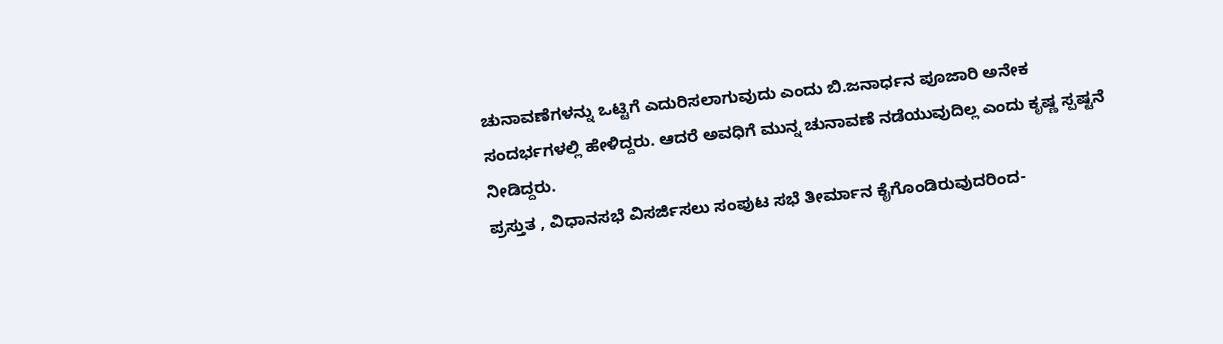ಚುನಾವಣೆಗಳನ್ನು ಒಟ್ಟಿಗೆ ಎದುರಿಸಲಾಗುವುದು ಎಂದು ಬಿ.ಜನಾರ್ಧನ ಪೂಜಾರಿ ಅನೇಕ ಸಂದರ್ಭಗಳಲ್ಲಿ ಹೇಳಿದ್ದರು. ಆದರೆ ಅವಧಿಗೆ ಮುನ್ನ ಚುನಾವಣೆ ನಡೆಯುವುದಿಲ್ಲ ಎಂದು ಕೃಷ್ಣ ಸ್ಪಷ್ಟನೆ ನೀಡಿದ್ದರು.
ಪ್ರಸ್ತುತ , ವಿಧಾನಸಭೆ ವಿಸರ್ಜಿಸಲು ಸಂಪುಟ ಸಭೆ ತೀರ್ಮಾನ ಕೈಗೊಂಡಿರುವುದರಿಂದ-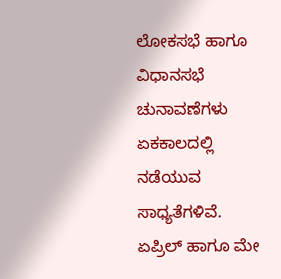ಲೋಕಸಭೆ ಹಾಗೂ ವಿಧಾನಸಭೆ ಚುನಾವಣೆಗಳು ಏಕಕಾಲದಲ್ಲಿ ನಡೆಯುವ ಸಾಧ್ಯತೆಗಳಿವೆ. ಏಪ್ರಿಲ್ ಹಾಗೂ ಮೇ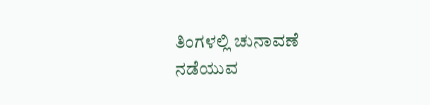ತಿಂಗಳಲ್ಲಿ ಚುನಾವಣೆ ನಡೆಯುವ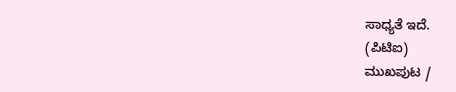ಸಾಧ್ಯತೆ ಇದೆ.
(ಪಿಟಿಐ)
ಮುಖಪುಟ /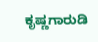ಕೃಷ್ಣಗಾರುಡಿ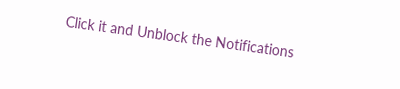Click it and Unblock the Notifications